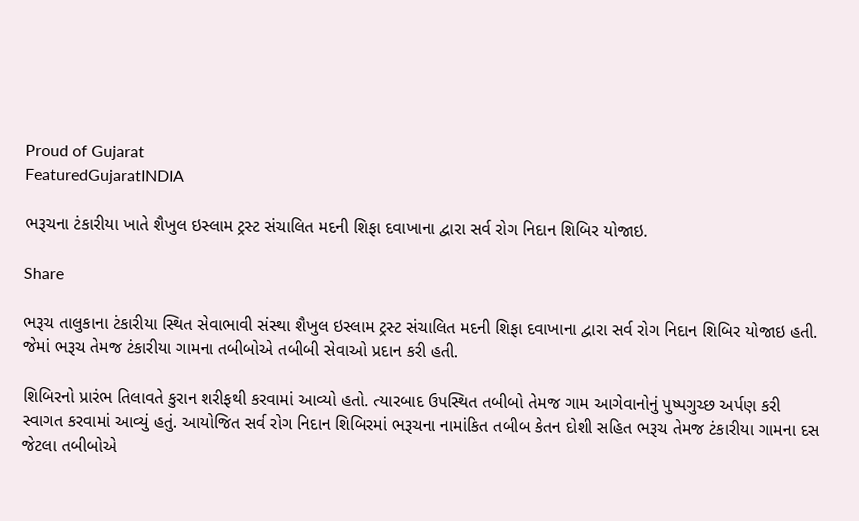Proud of Gujarat
FeaturedGujaratINDIA

ભરૂચના ટંકારીયા ખાતે શૈખુલ ઇસ્લામ ટ્રસ્ટ સંચાલિત મદની શિફા દવાખાના દ્વારા સર્વ રોગ નિદાન શિબિર યોજાઇ.

Share

ભરૂચ તાલુકાના ટંકારીયા સ્થિત સેવાભાવી સંસ્થા શૈખુલ ઇસ્લામ ટ્રસ્ટ સંચાલિત મદની શિફા દવાખાના દ્વારા સર્વ રોગ નિદાન શિબિર યોજાઇ હતી. જેમાં ભરૂચ તેમજ ટંકારીયા ગામના તબીબોએ તબીબી સેવાઓ પ્રદાન કરી હતી.

શિબિરનો પ્રારંભ તિલાવતે કુરાન શરીફથી કરવામાં આવ્યો હતો. ત્યારબાદ ઉપસ્થિત તબીબો તેમજ ગામ આગેવાનોનું પુષ્પગુચ્છ અર્પણ કરી સ્વાગત કરવામાં આવ્યું હતું. આયોજિત સર્વ રોગ નિદાન શિબિરમાં ભરૂચના નામાંકિત તબીબ કેતન દોશી સહિત ભરૂચ તેમજ ટંકારીયા ગામના દસ જેટલા તબીબોએ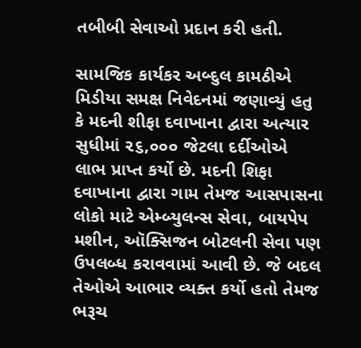તબીબી સેવાઓ પ્રદાન કરી હતી.

સામજિક કાર્યકર અબ્દુલ કામઠીએ મિડીયા સમક્ષ નિવેદનમાં જણાવ્યું હતુ કે મદની શીફા દવાખાના દ્વારા અત્યાર સુધીમાં ૨૬,૦૦૦ જેટલા દર્દીઓએ લાભ પ્રાપ્ત કર્યો છે. મદની શિફા દવાખાના દ્વારા ગામ તેમજ આસપાસના લોકો માટે એમ્બ્યુલન્સ સેવા, બાયપેપ મશીન, ઑક્સિજન બોટલની સેવા પણ ઉપલબ્ધ કરાવવામાં આવી છે. જે બદલ તેઓએ આભાર વ્યક્ત કર્યો હતો તેમજ ભરૂચ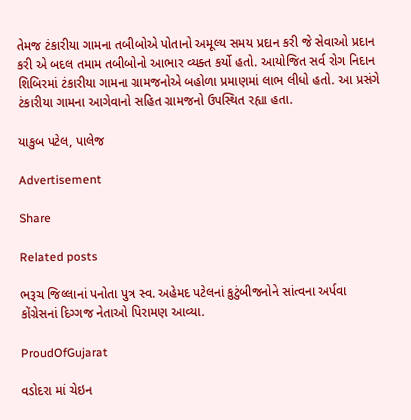તેમજ ટંકારીયા ગામના તબીબોએ પોતાનો અમૂલ્ય સમય પ્રદાન કરી જે સેવાઓ પ્રદાન કરી એ બદલ તમામ તબીબોનો આભાર વ્યક્ત કર્યો હતો. આયોજિત સર્વ રોગ નિદાન શિબિરમાં ટંકારીયા ગામના ગ્રામજનોએ બહોળા પ્રમાણમાં લાભ લીધો હતો. આ પ્રસંગે ટંકારીયા ગામના આગેવાનો સહિત ગ્રામજનો ઉપસ્થિત રહ્યા હતા.

યાકુબ પટેલ, પાલેજ

Advertisement

Share

Related posts

ભરૂચ જિલ્લાનાં પનોતા પુત્ર સ્વ. અહેમદ પટેલનાં કુટુંબીજનોને સાંત્વના અર્પવા કોંગ્રેસનાં દિગ્ગજ નેતાઓ પિરામણ આવ્યા.

ProudOfGujarat

વડોદરા માં ચેઇન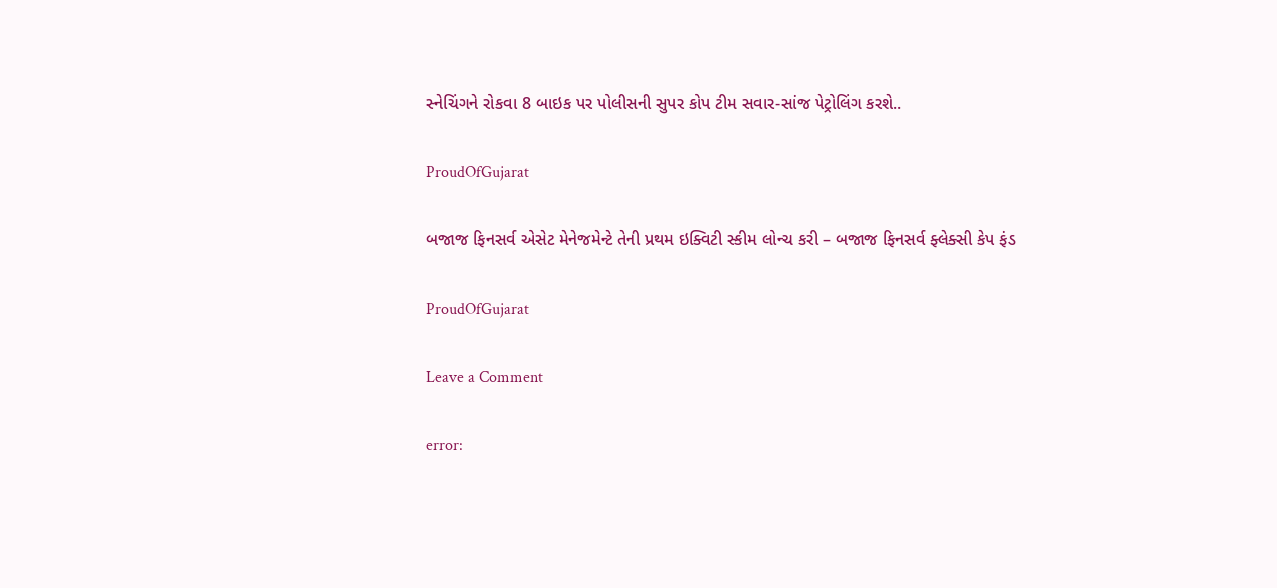સ્નેચિંગને રોકવા 8 બાઇક પર પોલીસની સુપર કોપ ટીમ સવાર-સાંજ પેટ્રોલિંગ કરશે..

ProudOfGujarat

બજાજ ફિનસર્વ એસેટ મેનેજમેન્ટે તેની પ્રથમ ઇક્વિટી સ્કીમ લોન્ચ કરી – બજાજ ફિનસર્વ ફ્લેક્સી કેપ ફંડ

ProudOfGujarat

Leave a Comment

error: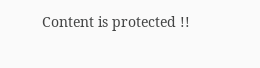Content is protected !!